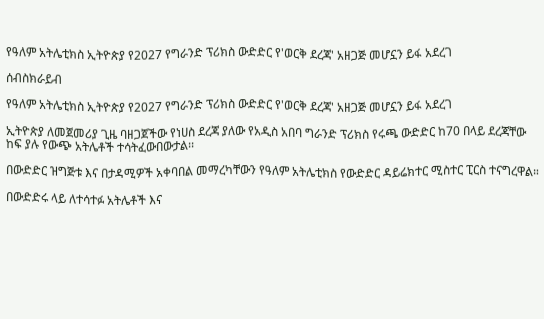የዓለም አትሌቲክስ ኢትዮጵያ የ2027 የግራንድ ፕሪክስ ውድድር የ'ወርቅ ደረጃ' አዘጋጅ መሆኗን ይፋ አደረገ

ሰብስክራይብ

የዓለም አትሌቲክስ ኢትዮጵያ የ2027 የግራንድ ፕሪክስ ውድድር የ'ወርቅ ደረጃ' አዘጋጅ መሆኗን ይፋ አደረገ

ኢትዮጵያ ለመጀመሪያ ጊዜ ባዘጋጀችው የነሀስ ደረጃ ያለው የአዲስ አበባ ግራንድ ፕሪክስ የሩጫ ውድድር ከ70 በላይ ደረጃቸው ከፍ ያሉ የውጭ አትሌቶች ተሳትፈውበውታል፡፡

በውድድር ዝግጅቱ እና በታዳሚዎች አቀባበል መማረካቸውን የዓለም አትሌቲክስ የውድድር ዳይሬክተር ሚስተር ፒርስ ተናግረዋል።

በውድድሩ ላይ ለተሳተፉ አትሌቶች እና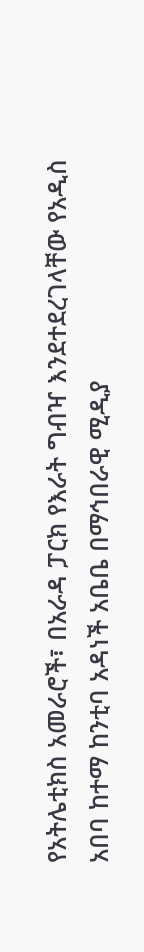የአትሌቲክስ አመራሮች፣ በአራዳ ፓርክ የእራት ግብዣ እንደተደረገላቸው የአዲስ አበባ ከተማ ከንቲባ አዳነች አቤቤ በማኅበራዊ ሚዲያ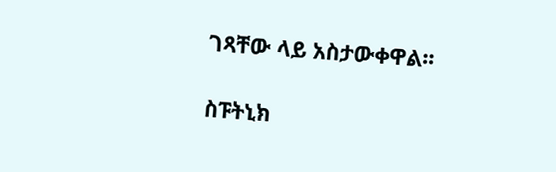ገጻቸው ላይ አስታውቀዋል፡፡

ስፑትኒክ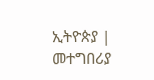ኢትዮጵያ | መተግበሪያ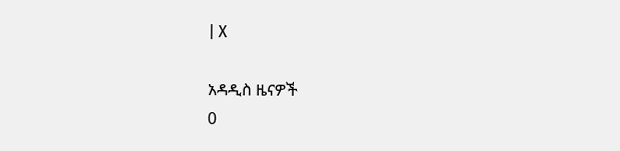| X

አዳዲስ ዜናዎች
0